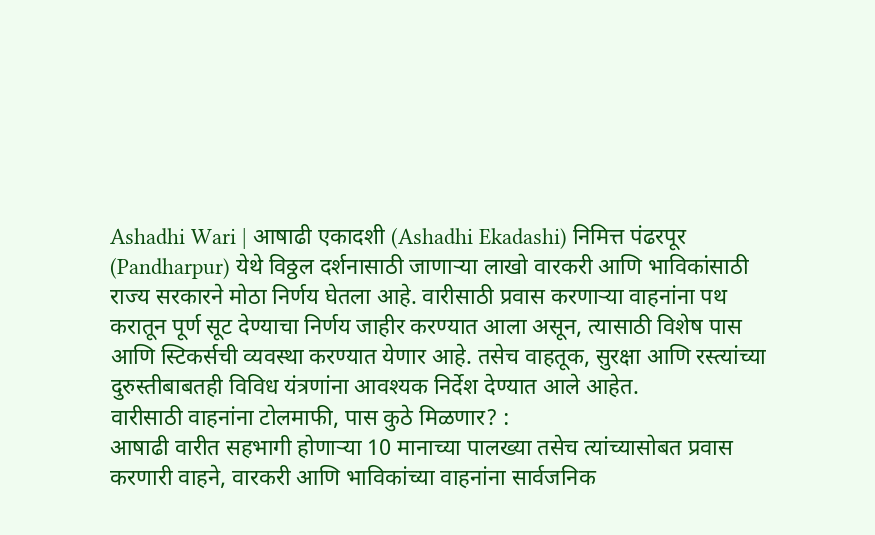Ashadhi Wari | आषाढी एकादशी (Ashadhi Ekadashi) निमित्त पंढरपूर (Pandharpur) येथे विठ्ठल दर्शनासाठी जाणाऱ्या लाखो वारकरी आणि भाविकांसाठी राज्य सरकारने मोठा निर्णय घेतला आहे. वारीसाठी प्रवास करणाऱ्या वाहनांना पथ करातून पूर्ण सूट देण्याचा निर्णय जाहीर करण्यात आला असून, त्यासाठी विशेष पास आणि स्टिकर्सची व्यवस्था करण्यात येणार आहे. तसेच वाहतूक, सुरक्षा आणि रस्त्यांच्या दुरुस्तीबाबतही विविध यंत्रणांना आवश्यक निर्देश देण्यात आले आहेत.
वारीसाठी वाहनांना टोलमाफी, पास कुठे मिळणार? :
आषाढी वारीत सहभागी होणाऱ्या 10 मानाच्या पालख्या तसेच त्यांच्यासोबत प्रवास करणारी वाहने, वारकरी आणि भाविकांच्या वाहनांना सार्वजनिक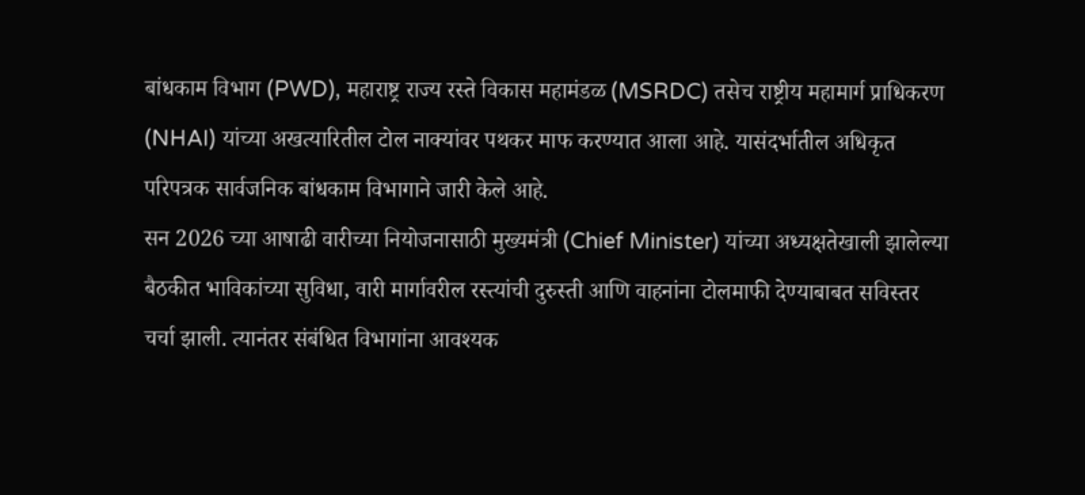बांधकाम विभाग (PWD), महाराष्ट्र राज्य रस्ते विकास महामंडळ (MSRDC) तसेच राष्ट्रीय महामार्ग प्राधिकरण (NHAI) यांच्या अखत्यारितील टोल नाक्यांवर पथकर माफ करण्यात आला आहे. यासंदर्भातील अधिकृत परिपत्रक सार्वजनिक बांधकाम विभागाने जारी केले आहे.
सन 2026 च्या आषाढी वारीच्या नियोजनासाठी मुख्यमंत्री (Chief Minister) यांच्या अध्यक्षतेखाली झालेल्या बैठकीत भाविकांच्या सुविधा, वारी मार्गावरील रस्त्यांची दुरुस्ती आणि वाहनांना टोलमाफी देण्याबाबत सविस्तर चर्चा झाली. त्यानंतर संबंधित विभागांना आवश्यक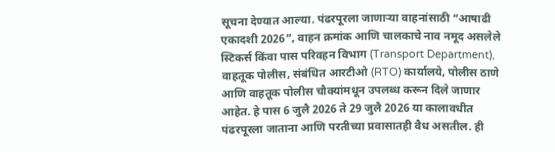सूचना देण्यात आल्या. पंढरपूरला जाणाऱ्या वाहनांसाठी “आषाढी एकादशी 2026”, वाहन क्रमांक आणि चालकाचे नाव नमूद असलेले स्टिकर्स किंवा पास परिवहन विभाग (Transport Department), वाहतूक पोलीस, संबंधित आरटीओ (RTO) कार्यालये, पोलीस ठाणे आणि वाहतूक पोलीस चौक्यांमधून उपलब्ध करून दिले जाणार आहेत. हे पास 6 जुलै 2026 ते 29 जुलै 2026 या कालावधीत पंढरपूरला जाताना आणि परतीच्या प्रवासातही वैध असतील. ही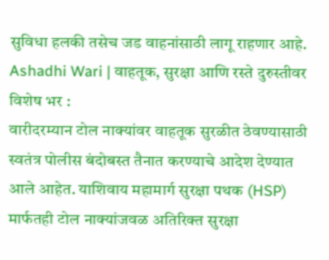सुविधा हलकी तसेच जड वाहनांसाठी लागू राहणार आहे.
Ashadhi Wari | वाहतूक, सुरक्षा आणि रस्ते दुरुस्तीवर विशेष भर :
वारीदरम्यान टोल नाक्यांवर वाहतूक सुरळीत ठेवण्यासाठी स्वतंत्र पोलीस बंदोबस्त तैनात करण्याचे आदेश देण्यात आले आहेत. याशिवाय महामार्ग सुरक्षा पथक (HSP) मार्फतही टोल नाक्यांजवळ अतिरिक्त सुरक्षा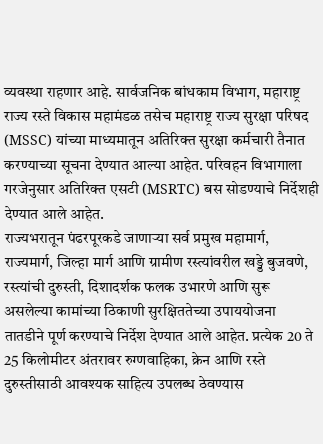व्यवस्था राहणार आहे. सार्वजनिक बांधकाम विभाग, महाराष्ट्र राज्य रस्ते विकास महामंडळ तसेच महाराष्ट्र राज्य सुरक्षा परिषद (MSSC) यांच्या माध्यमातून अतिरिक्त सुरक्षा कर्मचारी तैनात करण्याच्या सूचना देण्यात आल्या आहेत. परिवहन विभागाला गरजेनुसार अतिरिक्त एसटी (MSRTC) बस सोडण्याचे निर्देशही देण्यात आले आहेत.
राज्यभरातून पंढरपूरकडे जाणाऱ्या सर्व प्रमुख महामार्ग, राज्यमार्ग, जिल्हा मार्ग आणि ग्रामीण रस्त्यांवरील खड्डे बुजवणे, रस्त्यांची दुरुस्ती, दिशादर्शक फलक उभारणे आणि सुरू असलेल्या कामांच्या ठिकाणी सुरक्षिततेच्या उपाययोजना तातडीने पूर्ण करण्याचे निर्देश देण्यात आले आहेत. प्रत्येक 20 ते 25 किलोमीटर अंतरावर रुग्णवाहिका, क्रेन आणि रस्ते दुरुस्तीसाठी आवश्यक साहित्य उपलब्ध ठेवण्यास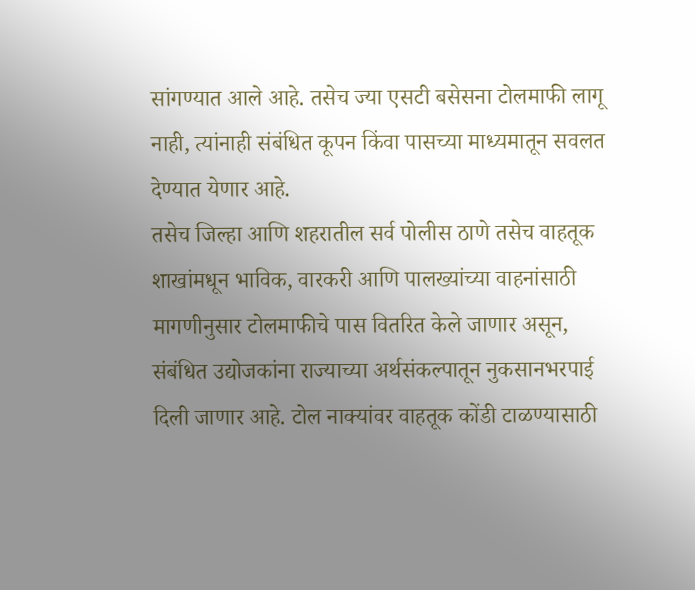सांगण्यात आले आहे. तसेच ज्या एसटी बसेसना टोलमाफी लागू नाही, त्यांनाही संबंधित कूपन किंवा पासच्या माध्यमातून सवलत देण्यात येणार आहे.
तसेच जिल्हा आणि शहरातील सर्व पोलीस ठाणे तसेच वाहतूक शाखांमधून भाविक, वारकरी आणि पालख्यांच्या वाहनांसाठी मागणीनुसार टोलमाफीचे पास वितरित केले जाणार असून, संबंधित उद्योजकांना राज्याच्या अर्थसंकल्पातून नुकसानभरपाई दिली जाणार आहे. टोल नाक्यांवर वाहतूक कोंडी टाळण्यासाठी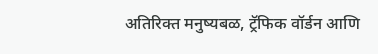अतिरिक्त मनुष्यबळ, ट्रॅफिक वॉर्डन आणि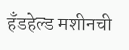हँडहेल्ड मशीनची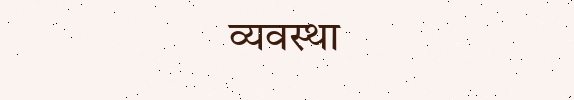व्यवस्था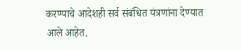करण्याचे आदेशही सर्व संबंधित यंत्रणांना देण्यात आले आहेत.